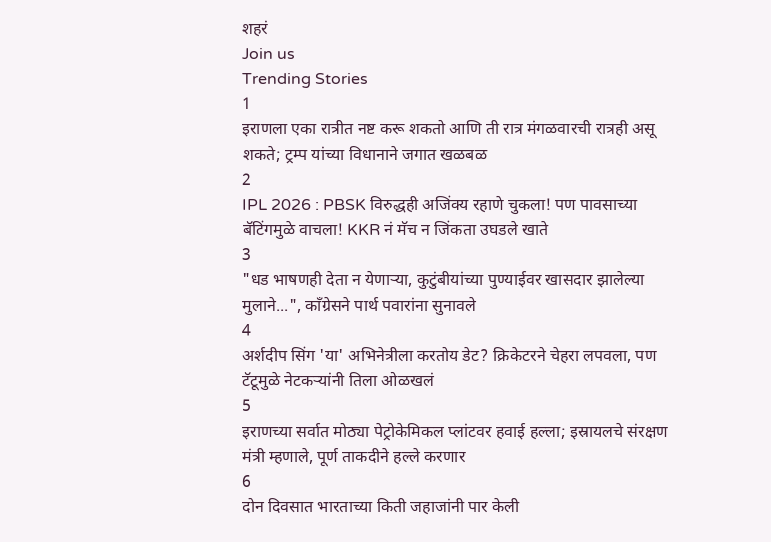शहरं
Join us
Trending Stories
1
इराणला एका रात्रीत नष्ट करू शकतो आणि ती रात्र मंगळवारची रात्रही असू शकते; ट्रम्प यांच्या विधानाने जगात खळबळ
2
IPL 2026 : PBSK विरुद्धही अजिंक्य रहाणे चुकला! पण पावसाच्या बॅटिंगमुळे वाचला! KKR नं मॅच न जिंकता उघडले खाते
3
"धड भाषणही देता न येणाऱ्या, कुटुंबीयांच्या पुण्याईवर खासदार झालेल्या मुलाने...", काँग्रेसने पार्थ पवारांना सुनावले
4
अर्शदीप सिंग 'या' अभिनेत्रीला करतोय डेट? क्रिकेटरने चेहरा लपवला, पण टॅटूमुळे नेटकऱ्यांनी तिला ओळखलं
5
इराणच्या सर्वात मोठ्या पेट्रोकेमिकल प्लांटवर हवाई हल्ला; इस्रायलचे संरक्षण मंत्री म्हणाले, पूर्ण ताकदीने हल्ले करणार
6
दोन दिवसात भारताच्या किती जहाजांनी पार केली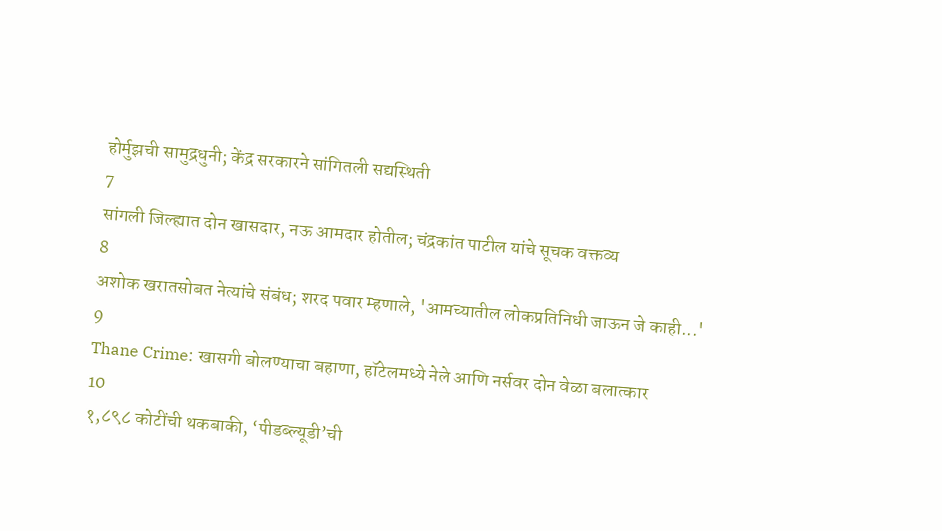होर्मुझची सामुद्रधुनी; केंद्र सरकारने सांगितली सद्यस्थिती
7
सांगली जिल्ह्यात दोन खासदार, नऊ आमदार होतील; चंद्रकांत पाटील यांचे सूचक वक्तव्य
8
अशोक खरातसोबत नेत्यांचे संबंध; शरद पवार म्हणाले, 'आमच्यातील लोकप्रतिनिधी जाऊन जे काही...'
9
Thane Crime: खासगी बोलण्याचा बहाणा, हॉटेलमध्ये नेले आणि नर्सवर दोन वेळा बलात्कार
10
१,८९८ कोटींची थकबाकी, ‘पीडब्ल्यूडी’ची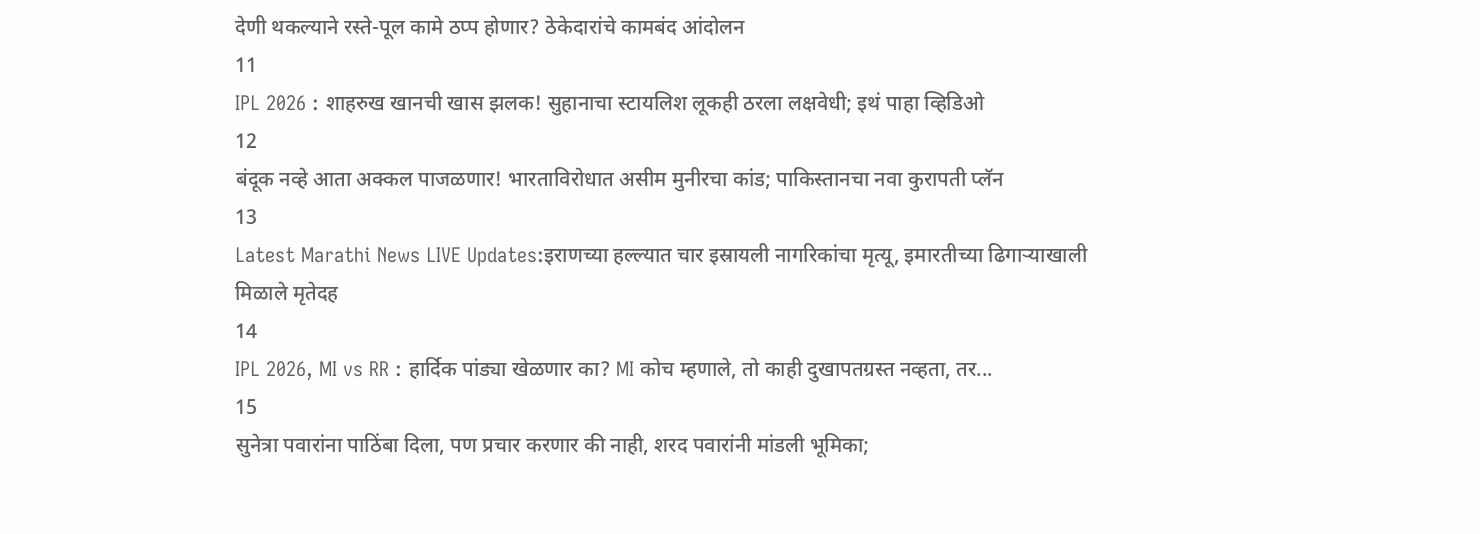देणी थकल्याने रस्ते-पूल कामे ठप्प होणार? ठेकेदारांचे कामबंद आंदोलन
11
IPL 2026 : शाहरुख खानची खास झलक! सुहानाचा स्टायलिश लूकही ठरला लक्षवेधी; इथं पाहा व्हिडिओ
12
बंदूक नव्हे आता अक्कल पाजळणार! भारताविरोधात असीम मुनीरचा कांड; पाकिस्तानचा नवा कुरापती प्लॅन
13
Latest Marathi News LIVE Updates:इराणच्या हल्ल्यात चार इस्रायली नागरिकांचा मृत्यू, इमारतीच्या ढिगाऱ्याखाली मिळाले मृतेदह
14
IPL 2026, MI vs RR : हार्दिक पांड्या खेळणार का? MI कोच म्हणाले, तो काही दुखापतग्रस्त नव्हता, तर...
15
सुनेत्रा पवारांना पाठिंबा दिला, पण प्रचार करणार की नाही, शरद पवारांनी मांडली भूमिका;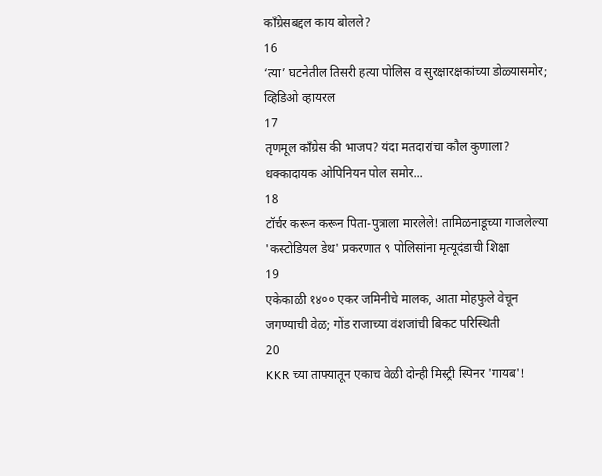काँग्रेसबद्दल काय बोलले?
16
‘त्या’ घटनेतील तिसरी हत्या पोलिस व सुरक्षारक्षकांच्या डोळ्यासमोर; व्हिडिओ व्हायरल
17
तृणमूल काँग्रेस की भाजप? यंदा मतदारांचा कौल कुणाला? धक्कादायक ओपिनियन पोल समोर...
18
टॉर्चर करून करून पिता-पुत्राला मारलेले! तामिळनाडूच्या गाजलेल्या 'कस्टोडियल डेथ' प्रकरणात ९ पोलिसांना मृत्यूदंडाची शिक्षा
19
एकेकाळी १४०० एकर जमिनीचे मालक, आता मोहफुले वेचून जगण्याची वेळ; गोंड राजाच्या वंशजांची बिकट परिस्थिती
20
KKR च्या ताफ्यातून एकाच वेळी दोन्ही मिस्ट्री स्पिनर 'गायब'!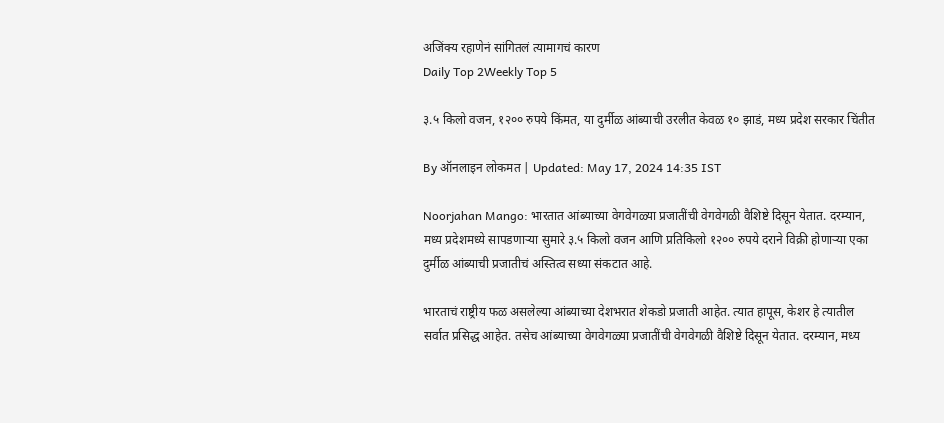अजिंक्य रहाणेनं सांगितलं त्यामागचं कारण
Daily Top 2Weekly Top 5

३.५ किलो वजन, १२०० रुपये किंमत, या दुर्मीळ आंब्याची उरलीत केवळ १० झाडं, मध्य प्रदेश सरकार चिंतीत

By ऑनलाइन लोकमत | Updated: May 17, 2024 14:35 IST

Noorjahan Mango: भारतात आंब्याच्या वेगवेगळ्या प्रजातींची वेगवेगळी वैशिष्टे दिसून येतात. दरम्यान, मध्य प्रदेशमध्ये सापडणाऱ्या सुमारे ३.५ किलो वजन आणि प्रतिकिलो १२०० रुपये दराने विक्री होणाऱ्या एका दुर्मीळ आंब्याची प्रजातीचं अस्तित्व सध्या संकटात आहे.

भारताचं राष्ट्रीय फळ असलेल्या आंब्याच्या देशभरात शेकडो प्रजाती आहेत. त्यात हापूस, केशर हे त्यातील सर्वात प्रसिद्ध आहेत. तसेच आंब्याच्या वेगवेगळ्या प्रजातींची वेगवेगळी वैशिष्टे दिसून येतात. दरम्यान, मध्य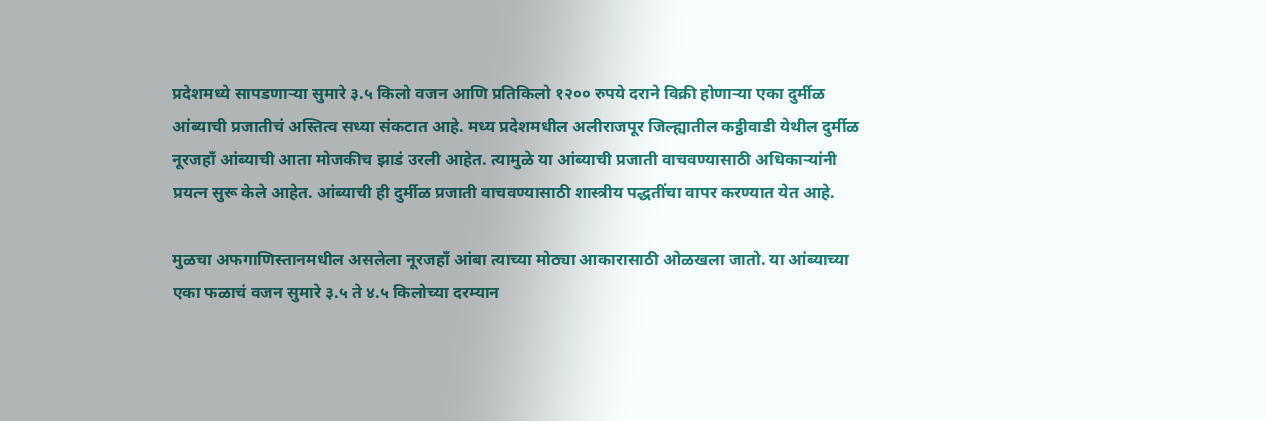प्रदेशमध्ये सापडणाऱ्या सुमारे ३.५ किलो वजन आणि प्रतिकिलो १२०० रुपये दराने विक्री होणाऱ्या एका दुर्मीळ आंब्याची प्रजातीचं अस्तित्व सध्या संकटात आहे. मध्य प्रदेशमधील अलीराजपूर जिल्ह्यातील कट्ठीवाडी येथील दुर्मीळ नूरजहाँ आंब्याची आता मोजकीच झाडं उरली आहेत. त्यामुळे या आंब्याची प्रजाती वाचवण्यासाठी अधिकाऱ्यांनी प्रयत्न सुरू केले आहेत. आंब्याची ही दुर्मीळ प्रजाती वाचवण्यासाठी शास्त्रीय पद्धतींचा वापर करण्यात येत आहे.

मुळचा अफगाणिस्तानमधील असलेला नूरजहाँ आंबा त्याच्या मोठ्या आकारासाठी ओळखला जातो. या आंब्याच्या एका फळाचं वजन सुमारे ३.५ ते ४.५ किलोच्या दरम्यान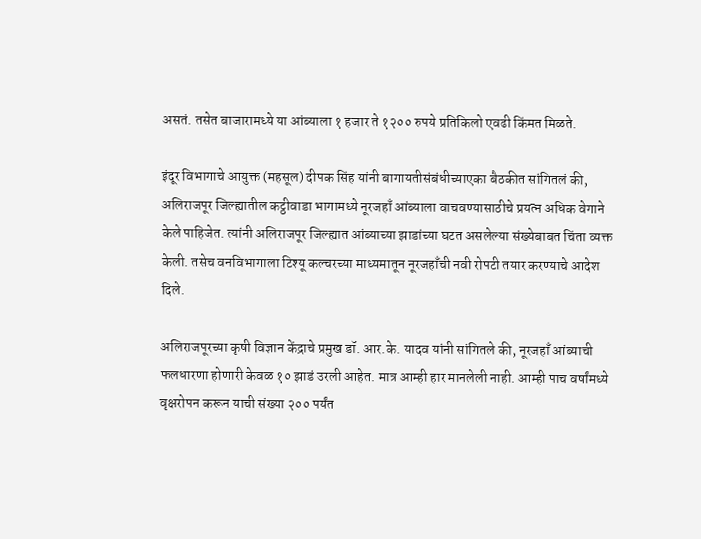असतं. तसेत बाजारामध्ये या आंब्याला १ हजार ते १२०० रुपये प्रतिकिलो एवढी किंमत मिळते.

इंदूर विभागाचे आयुक्त (महसूल) दीपक सिंह यांनी बागायतीसंबंधीच्याएका बैठकीत सांगितलं की, अलिराजपूर जिल्ह्यातील कट्ठीवाडा भागामध्ये नूरजहाँ आंब्याला वाचवण्यासाठीचे प्रयत्न अधिक वेगाने केले पाहिजेत. त्यांनी अलिराजपूर जिल्ह्यात आंब्याच्या झाडांच्या घटत असलेल्या संख्येबाबत चिंता व्यक्त केली. तसेच वनविभागाला टिश्यू कल्चरच्या माध्यमातून नूरजहाँची नवी रोपटी तयार करण्याचे आदेश दिले.

अलिराजपूरच्या कृषी विज्ञान केंद्राचे प्रमुख डॉ. आर.के. यादव यांनी सांगितले की, नूरजहाँ आंब्याची फलधारणा होणारी केवळ १० झाडं उरली आहेत. मात्र आम्ही हार मानलेली नाही. आम्ही पाच वर्षांमध्ये वृक्षरोपन करून याची संख्या २०० पर्यंत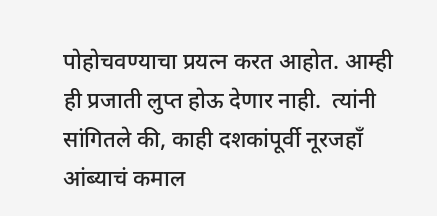पोहोचवण्याचा प्रयत्न करत आहोत. आम्ही ही प्रजाती लुप्त होऊ देणार नाही.  त्यांनी सांगितले की, काही दशकांपूर्वी नूरजहाँ आंब्याचं कमाल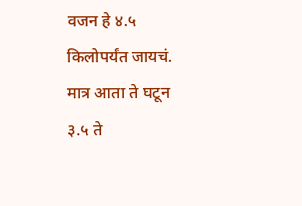वजन हे ४.५ किलोपर्यंत जायचं. मात्र आता ते घटून ३.५ ते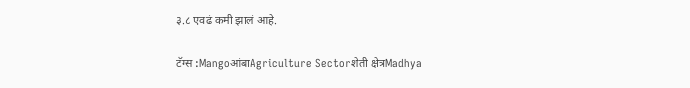३.८ एवढं कमी झालं आहे.

टॅग्स :MangoआंबाAgriculture Sectorशेती क्षेत्रMadhya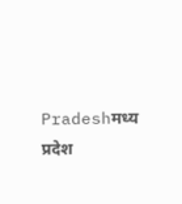Pradeshमध्य प्रदेश